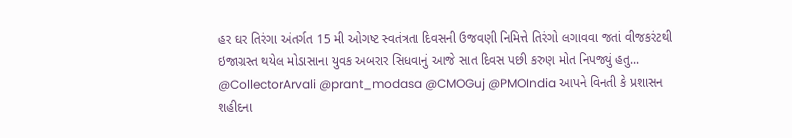હર ઘર તિરંગા અંતર્ગત 15 મી ઓગષ્ટ સ્વતંત્રતા દિવસની ઉજવણી નિમિત્તે તિરંગો લગાવવા જતાં વીજકરંટથી ઇજાગ્રસ્ત થયેલ મોડાસાના યુવક અબરાર સિધવાનું આજે સાત દિવસ પછી કરુણ મોત નિપજ્યું હતુ...
@CollectorArvali @prant_modasa @CMOGuj @PMOIndia આપને વિનતી કે પ્રશાસન શહીદના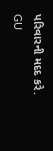પરિવારની મદદ કરે.
GU